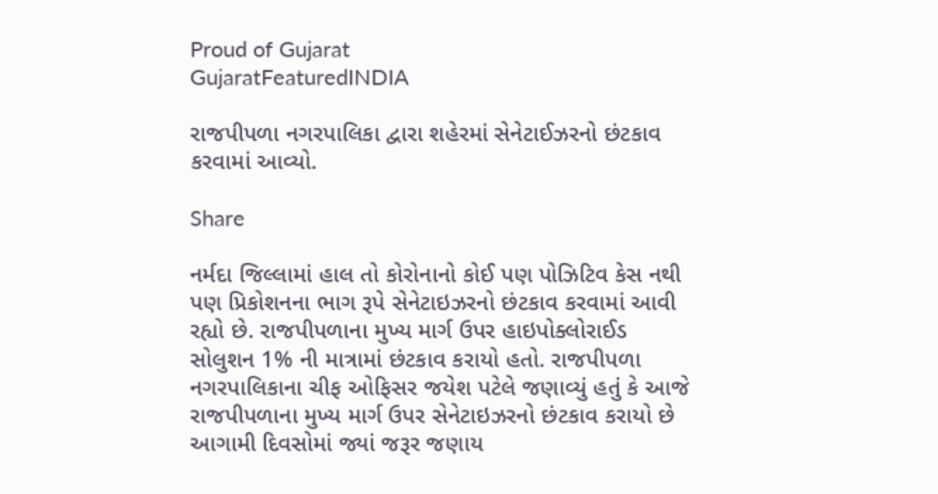Proud of Gujarat
GujaratFeaturedINDIA

રાજપીપળા નગરપાલિકા દ્વારા શહેરમાં સેનેટાઈઝરનો છંટકાવ કરવામાં આવ્યો.

Share

નર્મદા જિલ્લામાં હાલ તો કોરોનાનો કોઈ પણ પોઝિટિવ કેસ નથી પણ પ્રિકોશનના ભાગ રૂપે સેનેટાઇઝરનો છંટકાવ કરવામાં આવી રહ્યો છે. રાજપીપળાના મુખ્ય માર્ગ ઉપર હાઇપોક્લોરાઈડ સોલુશન 1% ની માત્રામાં છંટકાવ કરાયો હતો. રાજપીપળા નગરપાલિકાના ચીફ ઓફિસર જયેશ પટેલે જણાવ્યું હતું કે આજે રાજપીપળાના મુખ્ય માર્ગ ઉપર સેનેટાઇઝરનો છંટકાવ કરાયો છે આગામી દિવસોમાં જ્યાં જરૂર જણાય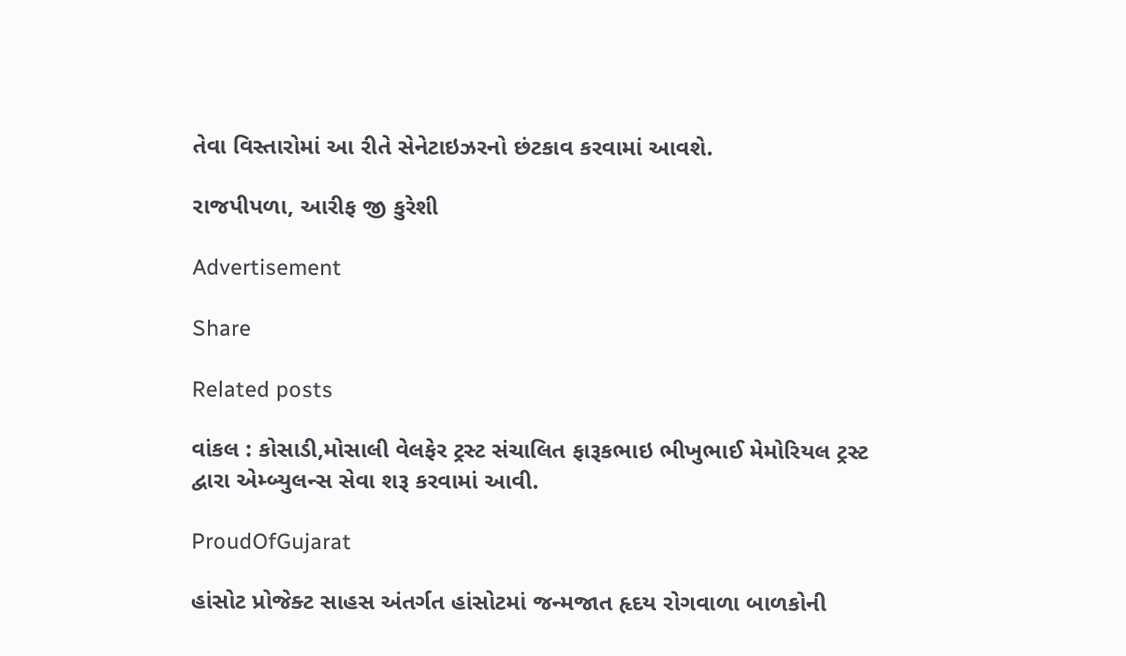તેવા વિસ્તારોમાં આ રીતે સેનેટાઇઝરનો છંટકાવ કરવામાં આવશે.

રાજપીપળા, આરીફ જી કુરેશી

Advertisement

Share

Related posts

વાંકલ : કોસાડી,મોસાલી વેલફેર ટ્રસ્ટ સંચાલિત ફારૂકભાઇ ભીખુભાઈ મેમોરિયલ ટ્રસ્ટ દ્વારા એમ્બ્યુલન્સ સેવા શરૂ કરવામાં આવી.

ProudOfGujarat

હાંસોટ પ્રોજેક્ટ સાહસ અંતર્ગત હાંસોટમાં જન્મજાત હૃદય રોગવાળા બાળકોની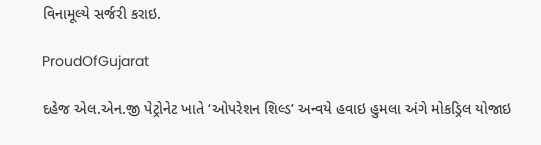વિનામૂલ્યે સર્જરી કરાઇ.

ProudOfGujarat

દહેજ એલ.એન.જી પેટ્રોનેટ ખાતે ‘ઓપરેશન શિલ્ડ’ અન્વયે હવાઇ હુમલા અંગે મોકડ્રિલ યોજાઇ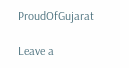ProudOfGujarat

Leave a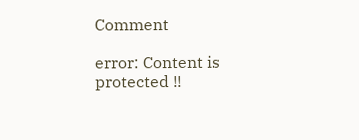Comment

error: Content is protected !!